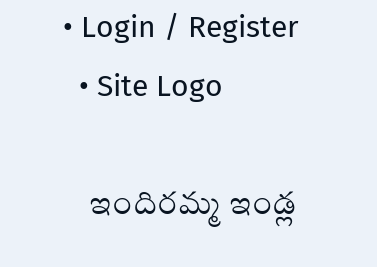• Login / Register
  • Site Logo

    ఇందిరమ్మ ఇండ్ల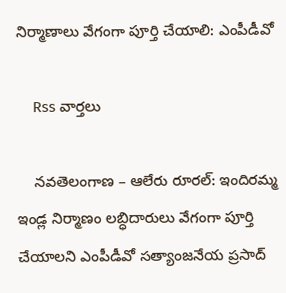నిర్మాణాలు వేగంగా పూర్తి చేయాలి: ఎంపీడీవో

    Rss వార్తలు

    నవతెలంగాణ – ఆలేరు రూరల్: ఇందిరమ్మ ఇండ్ల నిర్మాణం లబ్ధిదారులు వేగంగా పూర్తి చేయాలని ఎంపీడీవో సత్యాంజనేయ ప్రసాద్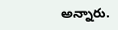అన్నారు.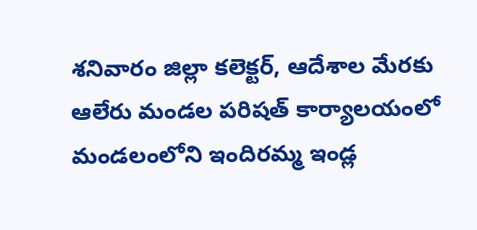శనివారం జిల్లా కలెక్టర్, ఆదేశాల మేరకు ఆలేరు మండల పరిషత్ కార్యాలయంలో మండలంలోని ఇందిరమ్మ ఇండ్ల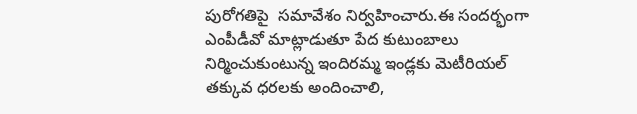పురోగతిపై  సమావేశం నిర్వహించారు.ఈ సందర్భంగా ఎంపీడీవో మాట్లాడుతూ పేద కుటుంబాలు నిర్మించుకుంటున్న ఇందిరమ్మ ఇండ్లకు మెటీరియల్ తక్కువ ధరలకు అందించాలి,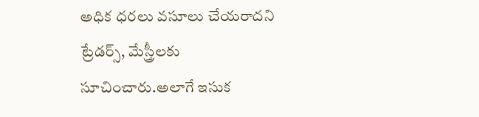అధిక ధరలు వసూలు చేయరాదని ట్రేడర్స్, మేస్త్రీలకు సూచించారు.అలాగే ఇసుక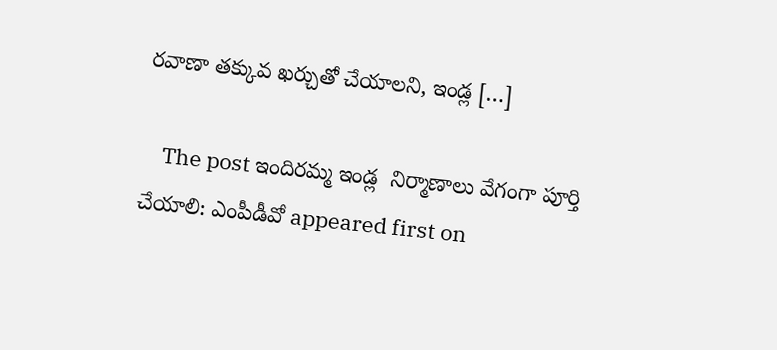రవాణా తక్కువ ఖర్చుతో చేయాలని, ఇండ్ల […]

    The post ఇందిరమ్మ ఇండ్ల  నిర్మాణాలు వేగంగా పూర్తి చేయాలి: ఎంపీడీవో appeared first on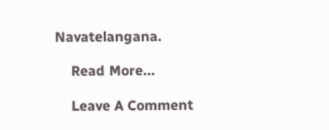Navatelangana.

    Read More...

    Leave A Comment